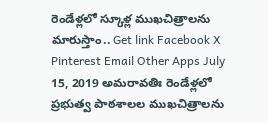రెండేళ్లలో స్కూళ్ల ముఖచిత్రాలను మారుస్తాం.. Get link Facebook X Pinterest Email Other Apps July 15, 2019 అమరావతిః రెండేళ్లలో ప్రభుత్వ పాఠశాలల ముఖచిత్రాలను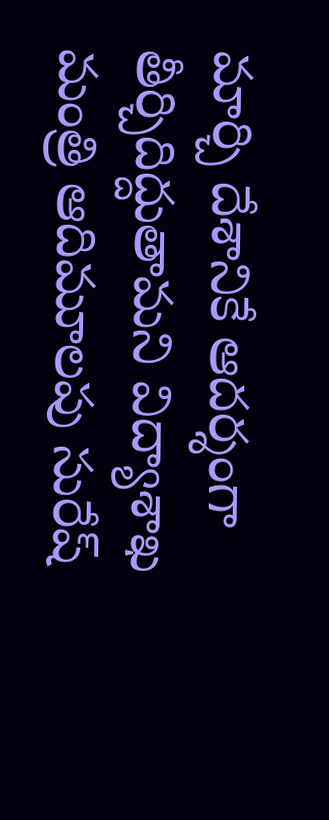మార్చి దేశానికే ఆదర్శంగా తీర్చిదిద్దుతామని విద్యాశాఖ మంత్రి ఆదిమూలపు సురేష్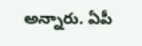అన్నారు. ఏపీ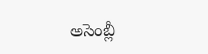అసెంబ్లీ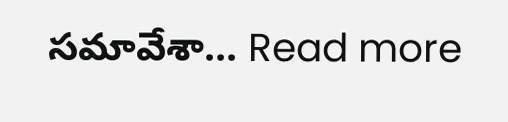సమావేశా... Read more